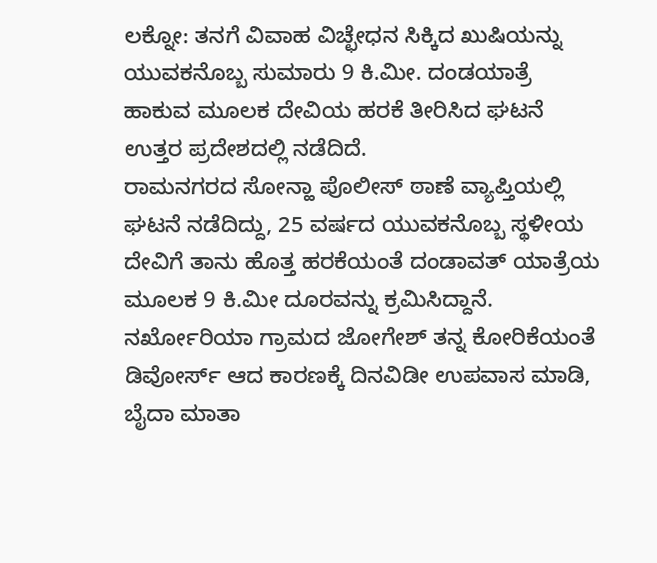ಲಕ್ನೋ: ತನಗೆ ವಿವಾಹ ವಿಚ್ಛೇಧನ ಸಿಕ್ಕಿದ ಖುಷಿಯನ್ನು ಯುವಕನೊಬ್ಬ ಸುಮಾರು 9 ಕಿ.ಮೀ. ದಂಡಯಾತ್ರೆ ಹಾಕುವ ಮೂಲಕ ದೇವಿಯ ಹರಕೆ ತೀರಿಸಿದ ಘಟನೆ ಉತ್ತರ ಪ್ರದೇಶದಲ್ಲಿ ನಡೆದಿದೆ.
ರಾಮನಗರದ ಸೋನ್ಹಾ ಪೊಲೀಸ್ ಠಾಣೆ ವ್ಯಾಪ್ತಿಯಲ್ಲಿ ಘಟನೆ ನಡೆದಿದ್ದು, 25 ವರ್ಷದ ಯುವಕನೊಬ್ಬ ಸ್ಥಳೀಯ ದೇವಿಗೆ ತಾನು ಹೊತ್ತ ಹರಕೆಯಂತೆ ದಂಡಾವತ್ ಯಾತ್ರೆಯ ಮೂಲಕ 9 ಕಿ.ಮೀ ದೂರವನ್ನು ಕ್ರಮಿಸಿದ್ದಾನೆ.
ನರ್ಖೋರಿಯಾ ಗ್ರಾಮದ ಜೋಗೇಶ್ ತನ್ನ ಕೋರಿಕೆಯಂತೆ ಡಿವೋರ್ಸ್ ಆದ ಕಾರಣಕ್ಕೆ ದಿನವಿಡೀ ಉಪವಾಸ ಮಾಡಿ, ಬೈದಾ ಮಾತಾ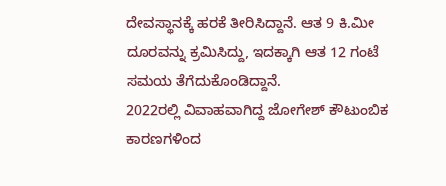ದೇವಸ್ಥಾನಕ್ಕೆ ಹರಕೆ ತೀರಿಸಿದ್ದಾನೆ. ಆತ 9 ಕಿ.ಮೀ ದೂರವನ್ನು ಕ್ರಮಿಸಿದ್ದು, ಇದಕ್ಕಾಗಿ ಆತ 12 ಗಂಟೆ ಸಮಯ ತೆಗೆದುಕೊಂಡಿದ್ದಾನೆ.
2022ರಲ್ಲಿ ವಿವಾಹವಾಗಿದ್ದ ಜೋಗೇಶ್ ಕೌಟುಂಬಿಕ ಕಾರಣಗಳಿಂದ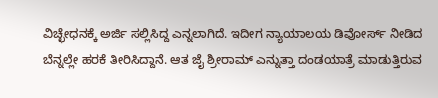ವಿಚ್ಛೇಧನಕ್ಕೆ ಅರ್ಜಿ ಸಲ್ಲಿಸಿದ್ದ ಎನ್ನಲಾಗಿದೆ. ಇದೀಗ ನ್ಯಾಯಾಲಯ ಡಿವೋರ್ಸ್ ನೀಡಿದ ಬೆನ್ನಲ್ಲೇ ಹರಕೆ ತೀರಿಸಿದ್ದಾನೆ. ಆತ ಜೈ ಶ್ರೀರಾಮ್ ಎನ್ನುತ್ತಾ ದಂಡಯಾತ್ರೆ ಮಾಡುತ್ತಿರುವ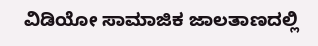ವಿಡಿಯೋ ಸಾಮಾಜಿಕ ಜಾಲತಾಣದಲ್ಲಿ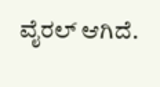ವೈರಲ್ ಆಗಿದೆ.